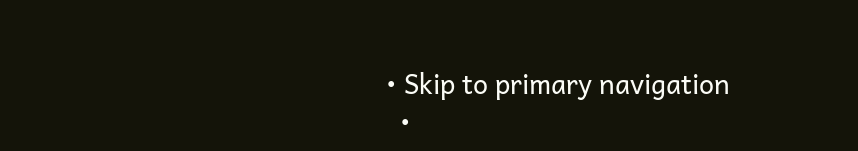• Skip to primary navigation
  •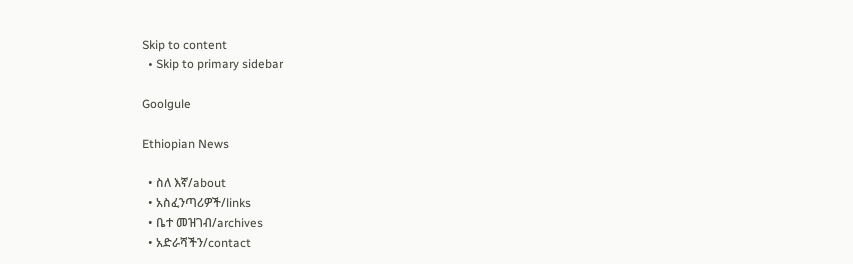Skip to content
  • Skip to primary sidebar

Goolgule

Ethiopian News

  • ስለ እኛ/about
  • አስፈንጣሪዎች/links
  • ቤተ መዝገብ/archives
  • አድራሻችን/contact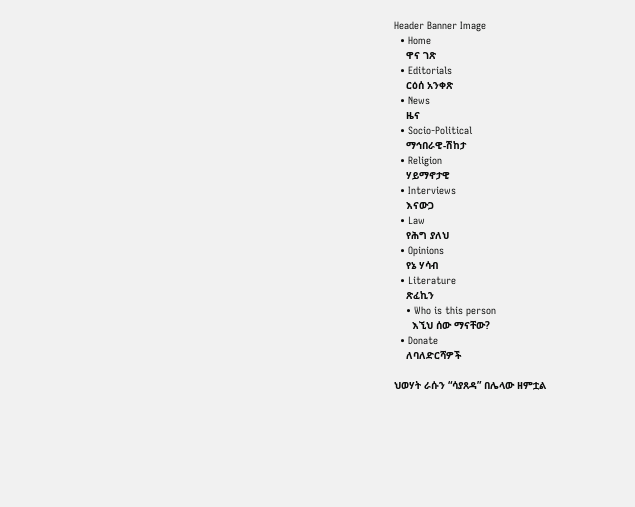Header Banner Image
  • Home
    ዋና ገጽ
  • Editorials
    ርዕሰ አንቀጽ
  • News
    ዜና
  • Socio-Political
    ማኅበራዊ-ሽከታ
  • Religion
    ሃይማኖታዊ
  • Interviews
    እናውጋ
  • Law
    የሕግ ያለህ
  • Opinions
    የኔ ሃሳብ
  • Literature
    ጽፈኪን
    • Who is this person
      እኚህ ሰው ማናቸው?
  • Donate
    ለባለድርሻዎች

ህወሃት ራሱን “ሳያጸዳ” በሌላው ዘምቷል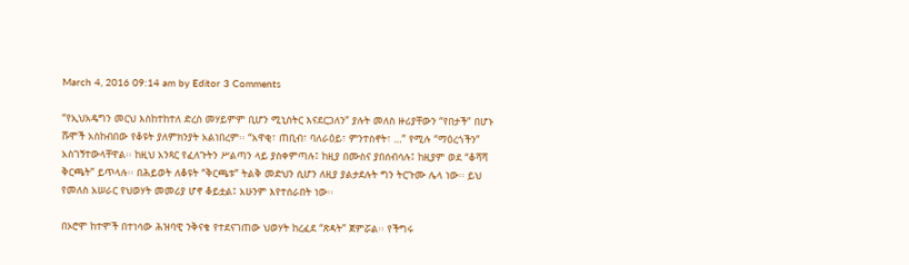March 4, 2016 09:14 am by Editor 3 Comments

“የኢህአዴግን መርህ እስከተከተለ ድረስ መሃይምም ቢሆን ሚኒስትር እናደርጋለን” ያሉት መለስ ዙሪያቸውን “የበታች” በሆኑ ሹሞች አስከብበው የቆዩት ያለምክንያት አልነበረም፡፡ “አዋቂ፣ ጠቢብ፣ ባለራዕይ፣ ምንተስኖት፣ …” የሚሉ “ማዕረጎችን” አስገኝተውላቸዋል፡፡ ከዚህ አንጻር የፈለጉትን ሥልጣን ላይ ያስቀምጣሉ፤ ከዚያ በሙስና ያበሰብሳሉ፤ ከዚያም ወደ “ቆሻሻ ቅርጫት” ይጥላሉ፡፡ በሕይወት ለቆዩት “ቅርጫቱ” ትልቅ መድህን ሲሆን ለዚያ ያልታደሉት ግን ትርጉሙ ሌላ ነው፡፡ ይህ የመለስ አሠራር የህወሃት መመሪያ ሆኖ ቆይቷል፤ አሁንም እየተሰራበት ነው፡፡

በኦሮሞ ከተሞች በተነሳው ሕዝባዊ ንቅናቄ የተደናገጠው ህወሃት ከረፈደ “ጽዳት” ጀምሯል፡፡ የችግሩ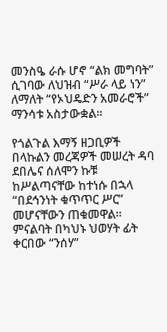መንስዔ ራሱ ሆኖ “ልክ መግባት” ሲገባው ለህዝብ “ሥራ ላይ ነን” ለማለት “የኦህዴድን አመራሮች” ማንሳቱ አስታውቋል፡፡

የጎልጉል እማኝ ዘጋቢዎች በላኩልን መረጃዎች መሠረት ዳባ ደበሌና ሰለሞን ኩቹ ከሥልጣናቸው ከተነሱ በኋላ “በደኅንነት ቁጥጥር ሥር” መሆናቸውን ጠቁመዋል፡፡ ምናልባት በካህኑ ህወሃት ፊት ቀርበው “ንሰሃ”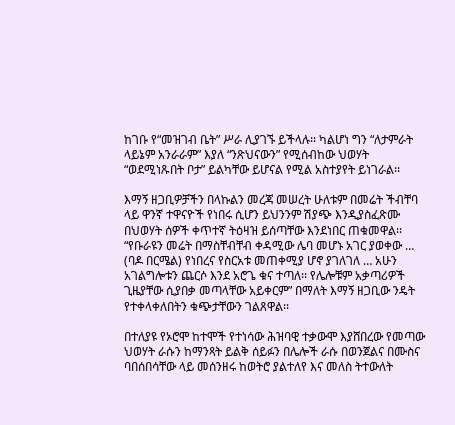ከገቡ የ“መዝገብ ቤት” ሥራ ሊያገኙ ይችላሉ፡፡ ካልሆነ ግን “ለታምራት ላይኔም አንራራም” እያለ “ንጽህናውን” የሚሰብከው ህወሃት “ወደሚነጹበት ቦታ” ይልካቸው ይሆናል የሚል አስተያየት ይነገራል፡፡

እማኝ ዘጋቢዎቻችን በላኩልን መረጃ መሠረት ሁለቱም በመሬት ችብቸባ ላይ ዋንኛ ተዋናዮች የነበሩ ሲሆን ይህንንም ሽያጭ እንዲያስፈጽሙ በህወሃት ሰዎች ቀጥተኛ ትዕዛዝ ይሰጣቸው እንደነበር ጠቁመዋል፡፡ “የቡራዩን መሬት በማስቸብቸብ ቀዳሚው ሌባ መሆኑ አገር ያወቀው … (ባዶ በርሜል) የነበረና የስርአቱ መጠቀሚያ ሆኖ ያገለገለ … አሁን አገልግሎቱን ጨርሶ እንደ አሮጌ ቁና ተጣለ፡፡ የሌሎቹም አቃጣሪዎች ጊዜያቸው ሲያበቃ መጣላቸው አይቀርም” በማለት እማኝ ዘጋቢው ንዴት የተቀላቀለበትን ቁጭታቸውን ገልጸዋል፡፡

በተለያዩ የኦሮሞ ከተሞች የተነሳው ሕዝባዊ ተቃውሞ እያሸበረው የመጣው ህወሃት ራሱን ከማንጻት ይልቅ ሰይፉን በሌሎች ራሱ በወንጀልና በሙስና ባበሰበሳቸው ላይ መሰንዘሩ ከወትሮ ያልተለየ እና መለስ ትተውለት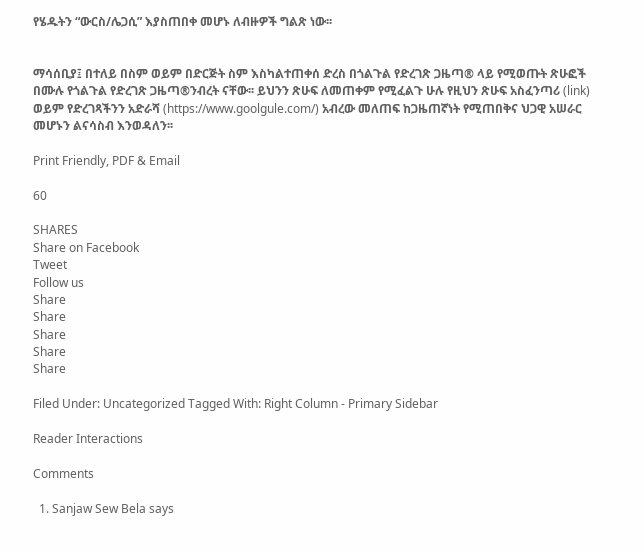የሄዱትን “ውርስ/ሌጋሲ” እያስጠበቀ መሆኑ ለብዙዎች ግልጽ ነው፡፡


ማሳሰቢያ፤ በተለይ በስም ወይም በድርጅት ስም እስካልተጠቀሰ ድረስ በጎልጉል የድረገጽ ጋዜጣ® ላይ የሚወጡት ጽሁፎች በሙሉ የጎልጉል የድረገጽ ጋዜጣ®ንብረት ናቸው፡፡ ይህንን ጽሁፍ ለመጠቀም የሚፈልጉ ሁሉ የዚህን ጽሁፍ አስፈንጣሪ (link) ወይም የድረገጻችንን አድራሻ (https://www.goolgule.com/) አብረው መለጠፍ ከጋዜጠኛነት የሚጠበቅና ህጋዊ አሠራር መሆኑን ልናሳስብ እንወዳለን፡፡

Print Friendly, PDF & Email

60

SHARES
Share on Facebook
Tweet
Follow us
Share
Share
Share
Share
Share

Filed Under: Uncategorized Tagged With: Right Column - Primary Sidebar

Reader Interactions

Comments

  1. Sanjaw Sew Bela says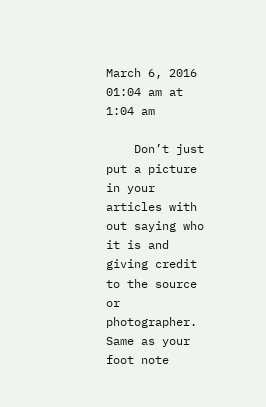March 6, 2016 01:04 am at 1:04 am

    Don’t just put a picture in your articles with out saying who it is and giving credit to the source or photographer. Same as your foot note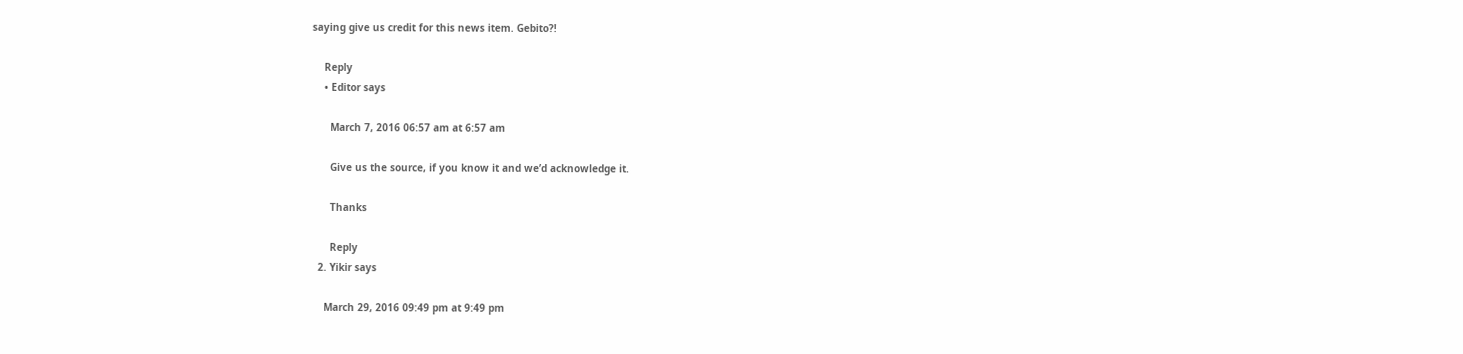saying give us credit for this news item. Gebito?!

    Reply
    • Editor says

      March 7, 2016 06:57 am at 6:57 am

      Give us the source, if you know it and we’d acknowledge it.

      Thanks

      Reply
  2. Yikir says

    March 29, 2016 09:49 pm at 9:49 pm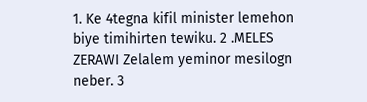1. Ke 4tegna kifil minister lemehon biye timihirten tewiku. 2 .MELES ZERAWI Zelalem yeminor mesilogn neber. 3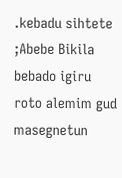.kebadu sihtete ;Abebe Bikila bebado igiru roto alemim gud masegnetun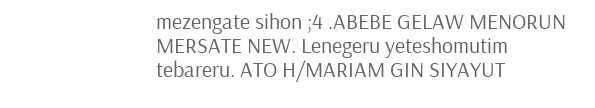mezengate sihon ;4 .ABEBE GELAW MENORUN MERSATE NEW. Lenegeru yeteshomutim tebareru. ATO H/MARIAM GIN SIYAYUT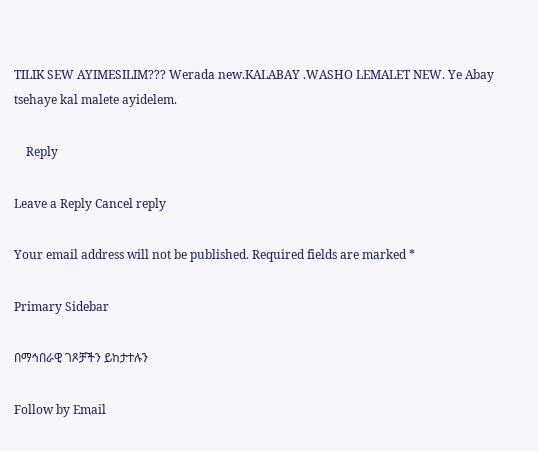TILIK SEW AYIMESILIM??? Werada new.KALABAY .WASHO LEMALET NEW. Ye Abay tsehaye kal malete ayidelem.

    Reply

Leave a Reply Cancel reply

Your email address will not be published. Required fields are marked *

Primary Sidebar

በማኅበራዊ ገጾቻችን ይከታተሉን

Follow by Email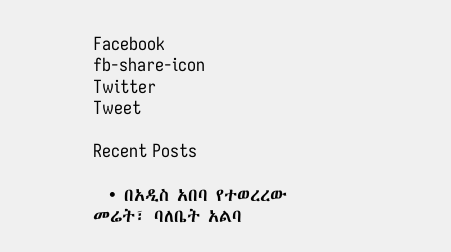Facebook
fb-share-icon
Twitter
Tweet

Recent Posts

  • በአዲስ አበባ የተወረረው መሬት፣ ባለቤት አልባ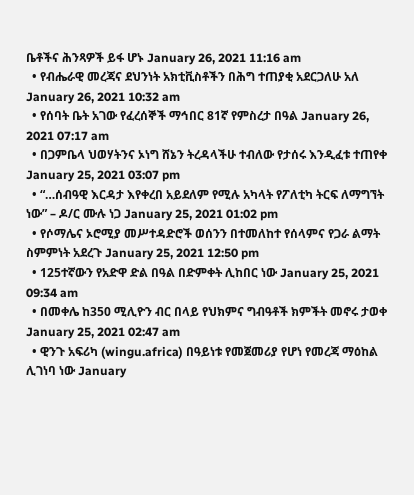ቤቶችና ሕንጻዎች ይፋ ሆኑ January 26, 2021 11:16 am
  • የብሔራዊ መረጃና ደህንነት አክቲቪስቶችን በሕግ ተጠያቂ አደርጋለሁ አለ January 26, 2021 10:32 am
  • የሰባት ቤት አገው የፈረሰኞች ማኅበር 81ኛ የምስረታ በዓል January 26, 2021 07:17 am
  • በጋምቤላ ህወሃትንና ኦነግ ሸኔን ትረዳላችሁ ተብለው የታሰሩ እንዲፈቱ ተጠየቀ January 25, 2021 03:07 pm
  • “…ሰብዓዊ እርዳታ እየቀረበ አይደለም የሚሉ አካላት የፖለቲካ ትርፍ ለማግኘት ነው” – ዶ/ር ሙሉ ነጋ January 25, 2021 01:02 pm
  • የሶማሌና ኦሮሚያ መሥተዳድሮች ወሰንን በተመለከተ የሰላምና የጋራ ልማት ስምምነት አደረጉ January 25, 2021 12:50 pm
  • 125ተኛውን የአድዋ ድል በዓል በድምቀት ሊከበር ነው January 25, 2021 09:34 am
  • በመቀሌ ከ350 ሚሊዮን ብር በላይ የህክምና ግብዓቶች ክምችት መኖሩ ታወቀ January 25, 2021 02:47 am
  • ዊንጉ አፍሪካ (wingu.africa) በዓይነቱ የመጀመሪያ የሆነ የመረጃ ማዕከል ሊገነባ ነው January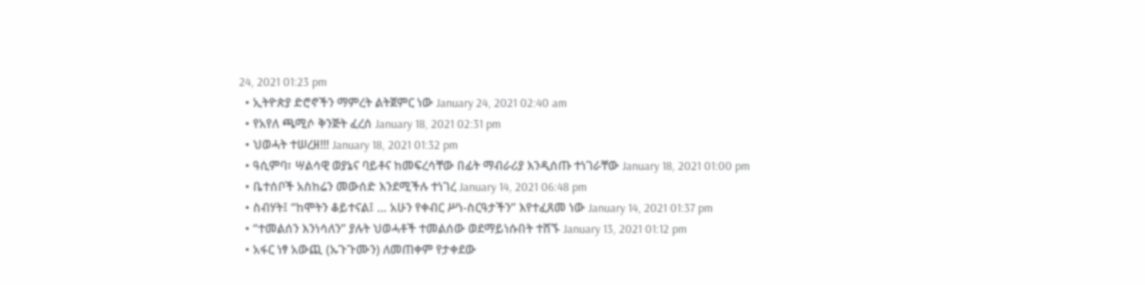24, 2021 01:23 pm
  • ኢትዮጵያ ድሮኖችን ማምረት ልትጀምር ነው January 24, 2021 02:40 am
  • የአየለ ጫሚሶ ቅንጅት ፈረሰ January 18, 2021 02:31 pm
  • ህወሓት ተሠረዘ!!! January 18, 2021 01:32 pm
  • ዓሲምባ፣ ሣልሳዊ ወያኔና ባይቶና ከመፍረሳቸው በፊት ማብራሪያ እንዲሰጡ ተነገራቸው January 18, 2021 01:00 pm
  • ቤተሰቦች አስከሬን መውሰድ እንደሚችሉ ተነገረ January 14, 2021 06:48 pm
  • ስብሃት፤ “ከሞትን ቆይተናል፤ … አሁን የቀብር ሥነ-ስርዓታችን” እየተፈጸመ ነው January 14, 2021 01:37 pm
  • “ተመልሰን እንነሳለን” ያሉት ህወሓቶች ተመልሰው ወደማይነሱበት ተሸኙ January 13, 2021 01:12 pm
  • አፋር ነፃ አውጪ (ኡጉጉሙን) ለመጠቀም የታቀደው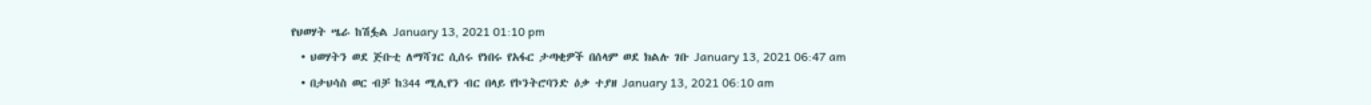የህወሃት ሤራ ከሽፏል January 13, 2021 01:10 pm
  • ህወሃትን ወደ ጅቡቲ ለማሻገር ሲሰሩ የነበሩ የአፋር ታጣቂዎች በሰላም ወደ ክልሉ ገቡ January 13, 2021 06:47 am
  • በታህሳስ ወር ብቻ ከ344 ሚሊየን ብር በላይ የኮንትሮባንድ ዕቃ ተያዘ January 13, 2021 06:10 am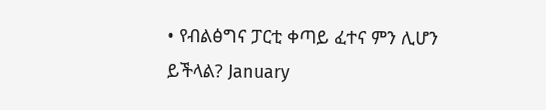• የብልፅግና ፓርቲ ቀጣይ ፈተና ምን ሊሆን ይችላል? January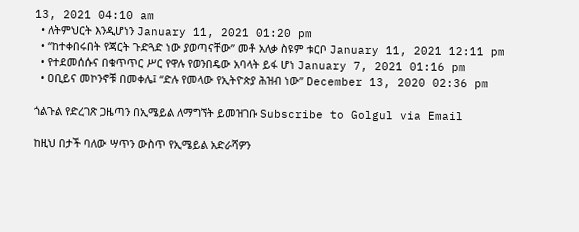13, 2021 04:10 am
  • ለትምህርት እንዲሆነን January 11, 2021 01:20 pm
  • “ከተቀበሩበት የጃርት ጉድጓድ ነው ያወጣናቸው” መቶ አለቃ ስዩም ቱርቦ January 11, 2021 12:11 pm
  • የተደመሰሱና በቁጥጥር ሥር የዋሉ የወንበዴው አባላት ይፋ ሆነ January 7, 2021 01:16 pm
  • ዐቢይና መኮንኖቹ በመቀሌ፤ “ድሉ የመላው የኢትዮጵያ ሕዝብ ነው” December 13, 2020 02:36 pm

ጎልጉል የድረገጽ ጋዜጣን በኢሜይል ለማግኘት ይመዝገቡ Subscribe to Golgul via Email

ከዚህ በታች ባለው ሣጥን ውስጥ የኢሜይል አድራሻዎን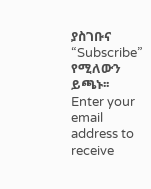ያስገቡና “Subscribe” የሚለውን ይጫኑ፡፡
Enter your email address to receive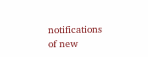notifications of new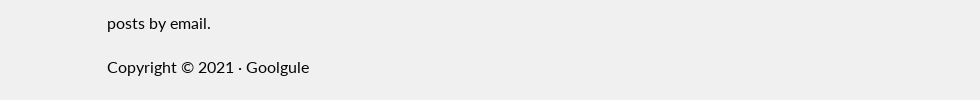posts by email.

Copyright © 2021 · Goolgule